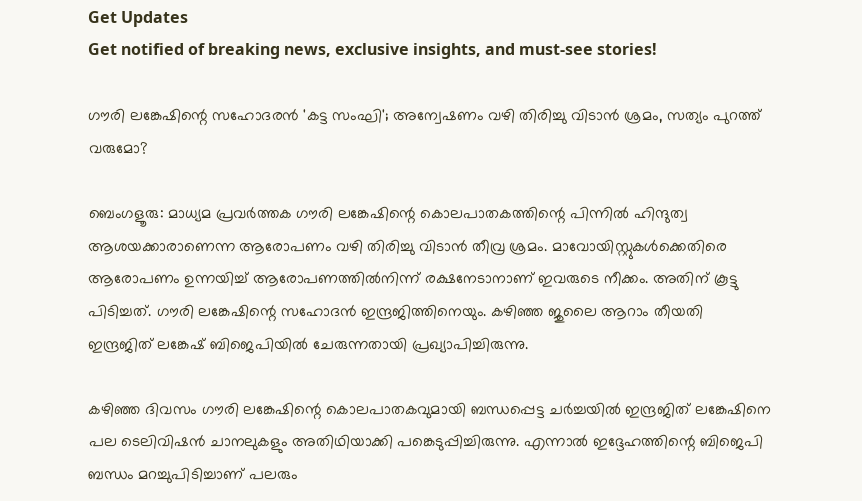Get Updates
Get notified of breaking news, exclusive insights, and must-see stories!

ഗൗരി ലങ്കേഷിന്റെ സഹോദരൻ 'കട്ട സംഘി'; അന്വേഷണം വഴി തിരിച്ചു വിടാൻ ശ്രമം, സത്യം പുറത്ത് വരുമോ?

ബെംഗളൂരു: മാധ്യമ പ്രവർത്തക ഗൗരി ലങ്കേഷിന്റെ കൊലപാതകത്തിന്റെ പിന്നിൽ ഹിന്ദുത്വ ആശയക്കാരാണെന്ന ആരോപണം വഴി തിരിച്ചു വിടാൻ തീവ്ര ശ്രമം. മാവോയിസ്റ്റുകള്‍ക്കെതിരെ ആരോപണം ഉന്നയിച്ച് ആരോപണത്തില്‍നിന്ന് രക്ഷനേടാനാണ് ഇവരുടെ നീക്കം. അതിന് കൂട്ടു പിടിച്ചത്. ഗൗരി ലങ്കേഷിന്റെ സഹോദൻ ഇന്ദ്രജിത്തിനെയും. കഴിഞ്ഞ ജുലൈ ആറാം തീയതി ഇന്ദ്രജിത് ലങ്കേഷ് ബിജെപിയിൽ ചേരുന്നതായി പ്രഖ്യാപിച്ചിരുന്നു.

കഴിഞ്ഞ ദിവസം ഗൗരി ലങ്കേഷിന്റെ കൊലപാതകവുമായി ബന്ധപ്പെട്ട ചര്‍ച്ചയില്‍ ഇന്ദ്രജിത് ലങ്കേഷിനെ പല ടെലിവിഷന്‍ ചാനലുകളും അതിഥിയാക്കി പങ്കെടുപ്പിച്ചിരുന്നു. എന്നാല്‍ ഇദ്ദേഹത്തിന്റെ ബിജെപി ബന്ധം മറച്ചുപിടിച്ചാണ് പലരും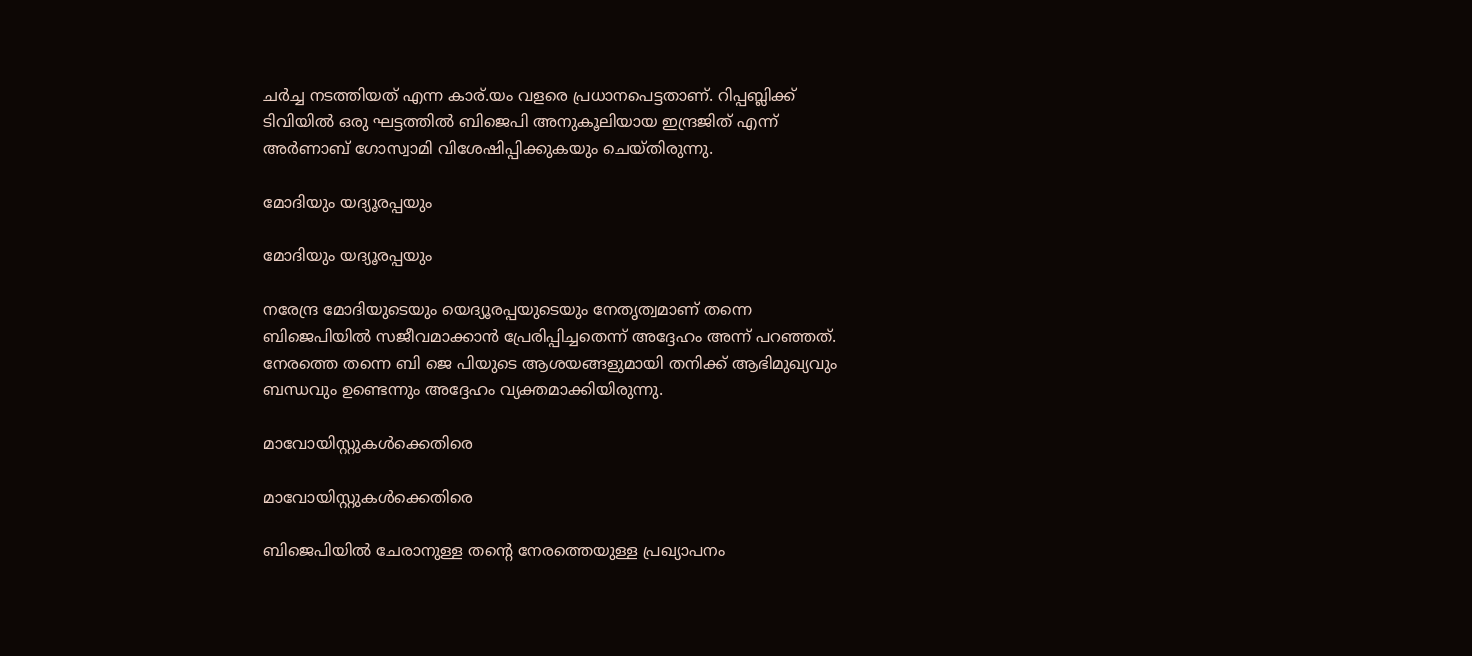ചര്‍ച്ച നടത്തിയത് എന്ന കാര്.യം വളരെ പ്രധാനപെട്ടതാണ്. റിപ്പബ്ലിക്ക് ടിവിയില്‍ ഒരു ഘട്ടത്തില്‍ ബിജെപി അനുകൂലിയായ ഇന്ദ്രജിത് എന്ന് അര്‍ണാബ് ഗോസ്വാമി വിശേഷിപ്പിക്കുകയും ചെയ്തിരുന്നു.

മോദിയും യദ്യൂരപ്പയും

മോദിയും യദ്യൂരപ്പയും

നരേന്ദ്ര മോദിയുടെയും യെദ്യൂരപ്പയുടെയും നേതൃത്വമാണ് തന്നെ ബിജെപിയില്‍ സജീവമാക്കാന്‍ പ്രേരിപ്പിച്ചതെന്ന് അദ്ദേഹം അന്ന് പറഞ്ഞത്. നേരത്തെ തന്നെ ബി ജെ പിയുടെ ആശയങ്ങളുമായി തനിക്ക് ആഭിമുഖ്യവും ബന്ധവും ഉണ്ടെന്നും അദ്ദേഹം വ്യക്തമാക്കിയിരുന്നു.

മാവോയിസ്റ്റുകൾക്കെതിരെ

മാവോയിസ്റ്റുകൾക്കെതിരെ

ബിജെപിയില്‍ ചേരാനുള്ള തന്റെ നേരത്തെയുള്ള പ്രഖ്യാപനം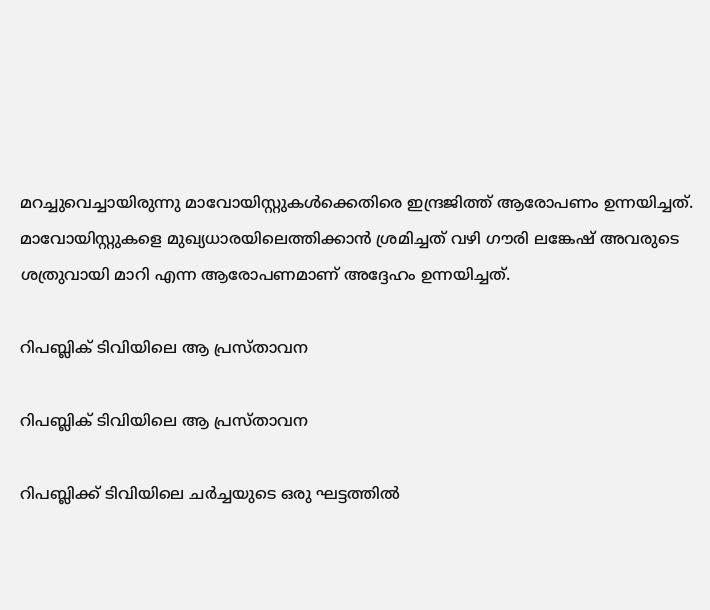മറച്ചുവെച്ചായിരുന്നു മാവോയിസ്റ്റുകള്‍ക്കെതിരെ ഇന്ദ്രജിത്ത് ആരോപണം ഉന്നയിച്ചത്. മാവോയിസ്റ്റുകളെ മുഖ്യധാരയിലെത്തിക്കാന്‍ ശ്രമിച്ചത് വഴി ഗൗരി ലങ്കേഷ് അവരുടെ ശത്രുവായി മാറി എന്ന ആരോപണമാണ് അദ്ദേഹം ഉന്നയിച്ചത്.

റിപബ്ലിക് ടിവിയിലെ ആ പ്രസ്താവന

റിപബ്ലിക് ടിവിയിലെ ആ പ്രസ്താവന

റിപബ്ലിക്ക് ടിവിയിലെ ചർച്ചയുടെ ഒരു ഘട്ടത്തിൽ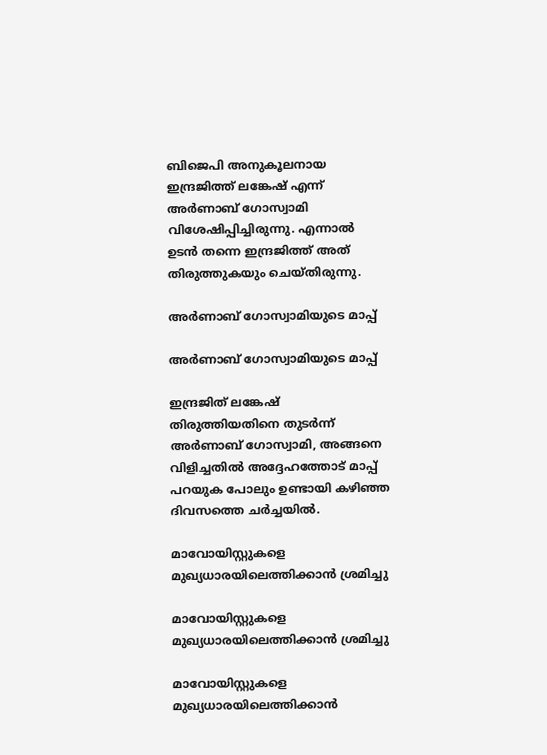ബിജെപി അനുകൂലനായ ഇന്ദ്രജിത്ത് ലങ്കേഷ് എന്ന് അർണാബ് ഗോസ്വാമി വിശേഷിപ്പിച്ചിരുന്നു. എന്നാൽ ഉടൻ തന്നെ ഇന്ദ്രജിത്ത് അത് തിരുത്തുകയും ചെയ്തിരുന്നു.

അര്‍ണാബ് ഗോസ്വാമിയുടെ മാപ്പ്

അര്‍ണാബ് ഗോസ്വാമിയുടെ മാപ്പ്

ഇന്ദ്രജിത് ലങ്കേഷ് തിരുത്തിയതിനെ തുടര്‍ന്ന് അര്‍ണാബ് ഗോസ്വാമി, അങ്ങനെ വിളിച്ചതില്‍ അദ്ദേഹത്തോട് മാപ്പ് പറയുക പോലും ഉണ്ടായി കഴിഞ്ഞ ദിവസത്തെ ചര്‍ച്ചയില്‍.

മാവോയിസ്റ്റുകളെ മുഖ്യധാരയിലെത്തിക്കാൻ ശ്രമിച്ചു

മാവോയിസ്റ്റുകളെ മുഖ്യധാരയിലെത്തിക്കാൻ ശ്രമിച്ചു

മാവോയിസ്റ്റുകളെ മുഖ്യധാരയിലെത്തിക്കാന്‍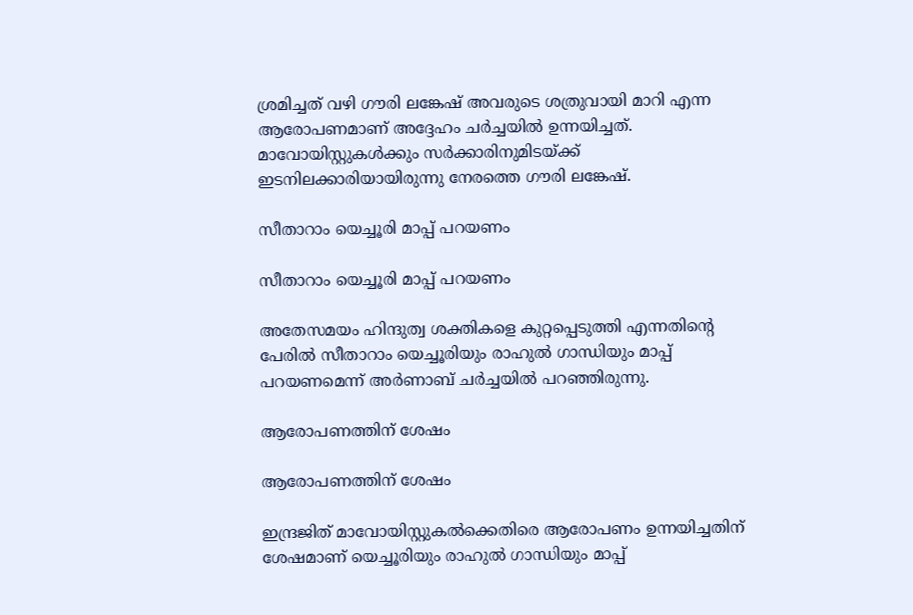ശ്രമിച്ചത് വഴി ഗൗരി ലങ്കേഷ് അവരുടെ ശത്രുവായി മാറി എന്ന ആരോപണമാണ് അദ്ദേഹം ചര്‍ച്ചയില്‍ ഉന്നയിച്ചത്. മാവോയിസ്റ്റുകള്‍ക്കും സര്‍ക്കാരിനുമിടയ്ക്ക് ഇടനിലക്കാരിയായിരുന്നു നേരത്തെ ഗൗരി ലങ്കേഷ്.

സീതാറാം യെച്ചൂരി മാപ്പ് പറയണം

സീതാറാം യെച്ചൂരി മാപ്പ് പറയണം

അതേസമയം ഹിന്ദുത്വ ശക്തികളെ കുറ്റപ്പെടുത്തി എന്നതിന്റെ പേരിൽ സീതാറാം യെച്ചൂരിയും രാഹുൽ ഗാന്ധിയും മാപ്പ് പറയണമെന്ന് അർണാബ് ചർച്ചയിൽ പറഞ്ഞിരുന്നു.

ആരോപണത്തിന് ശേഷം

ആരോപണത്തിന് ശേഷം

ഇന്ദ്രജിത് മാവോയിസ്റ്റുകൽക്കെതിരെ ആരോപണം ഉന്നയിച്ചതിന് ശേഷമാണ് യെച്ചൂരിയും രാഹുൽ ഗാന്ധിയും മാപ്പ്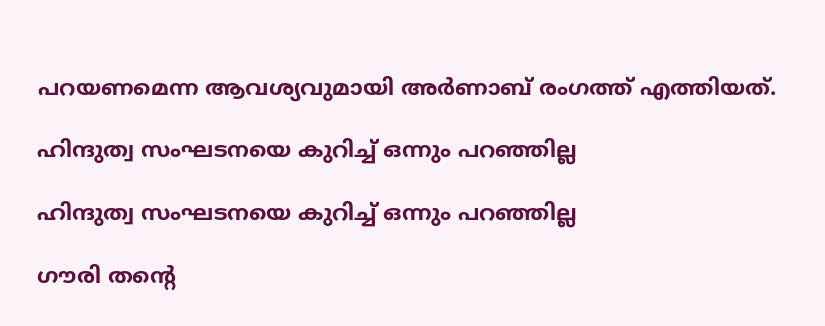പറയണമെന്ന ആവശ്യവുമായി അർണാബ് രംഗത്ത് എത്തിയത്.

ഹിന്ദുത്വ സംഘടനയെ കുറിച്ച് ഒന്നും പറ‍ഞ്ഞില്ല

ഹിന്ദുത്വ സംഘടനയെ കുറിച്ച് ഒന്നും പറ‍ഞ്ഞില്ല

ഗൗരി തന്റെ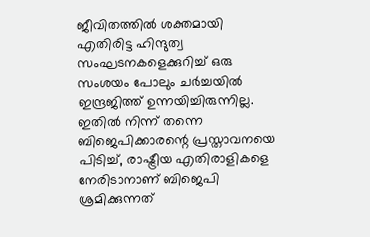ജീവിതത്തില്‍ ശക്തമായി എതിരിട്ട ഹിന്ദുത്വ സംഘടനകളെക്കുറിച്ച് ഒരു സംശയം പോലും ചർച്ചയിൽ ഇന്ദ്രജിത്ത് ഉന്നയിച്ചിരുന്നില്ല. ഇതിൽ നിന്ന് തന്നെ ബിജെപിക്കാരന്റെ പ്രസ്താവനയെ പിടിച്ച്, രാഷ്ട്രീയ എതിരാളികളെ നേരിടാനാണ് ബിജെപി ശ്രമിക്കുന്നത്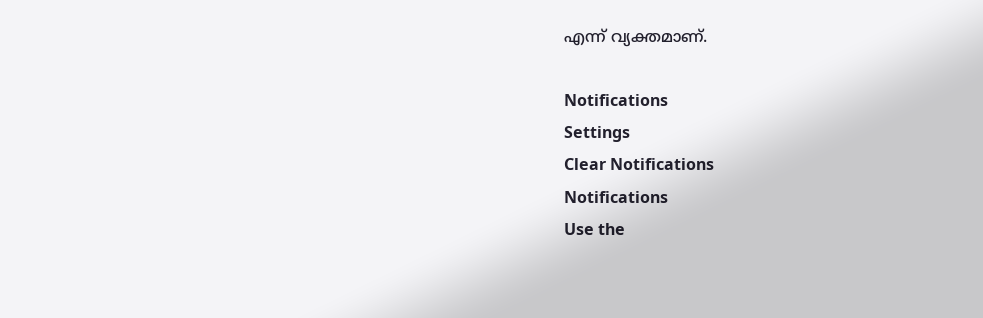എന്ന് വ്യക്തമാണ്.

Notifications
Settings
Clear Notifications
Notifications
Use the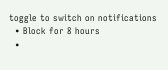toggle to switch on notifications
  • Block for 8 hours
  •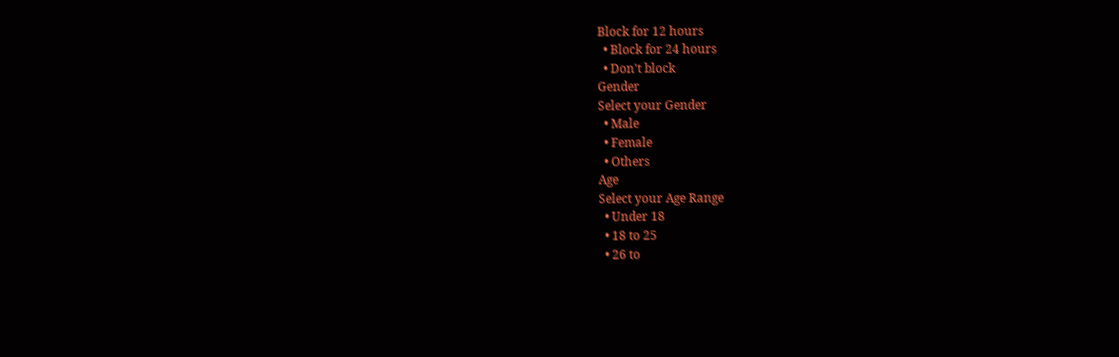Block for 12 hours
  • Block for 24 hours
  • Don't block
Gender
Select your Gender
  • Male
  • Female
  • Others
Age
Select your Age Range
  • Under 18
  • 18 to 25
  • 26 to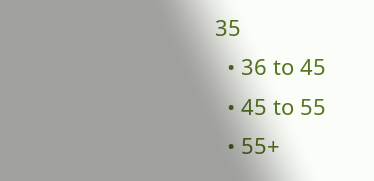35
  • 36 to 45
  • 45 to 55
  • 55+